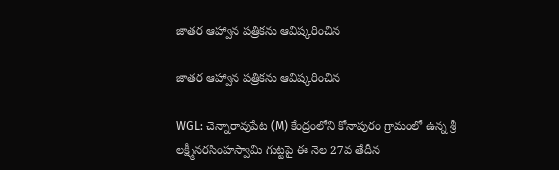జాతర ఆహ్వాన పత్రికను ఆవిష్కరించిన

జాతర ఆహ్వాన పత్రికను ఆవిష్కరించిన

WGL: చెన్నారావుపేట (M) కేంద్రంలోని కోనాపురం గ్రామంలో ఉన్న శ్రీ లక్ష్మీనరసింహస్వామి గుట్టపై ఈ నెల 27వ తేదీన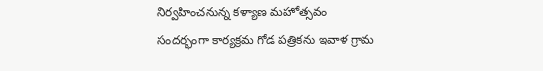నిర్వహించనున్న కళ్యాణ మహోత్సవం సందర్భంగా కార్యక్రమ గోడ పత్రికను ఇవాళ గ్రామ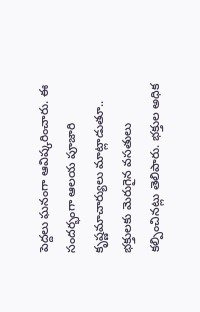పెద్దలు ఘనంగా ఆవిష్కరించారు. ఈ సందర్భంగా ఆలయ పూజారి కృష్ణమాచార్యులు మాట్లాడుతూ.. భక్తులకు మెరుగైన వసతులు కల్పించినట్లు తెలిపారు. భక్తుల అధిక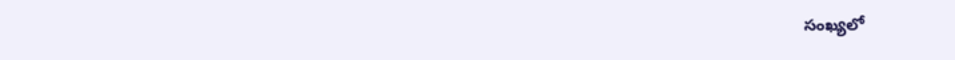సంఖ్యలో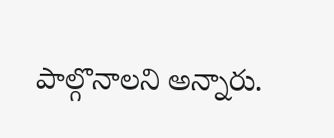పాల్గొనాలని అన్నారు.